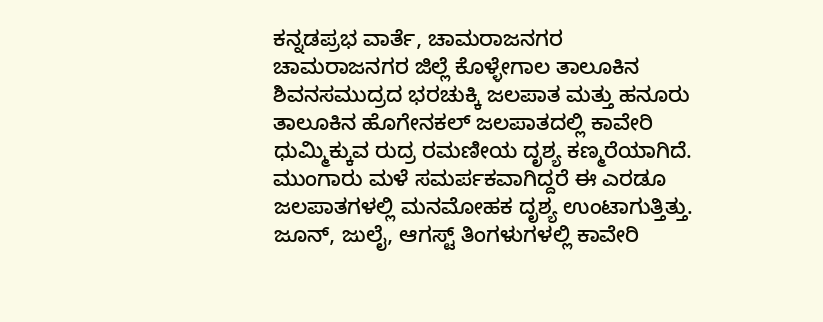ಕನ್ನಡಪ್ರಭ ವಾರ್ತೆ, ಚಾಮರಾಜನಗರ
ಚಾಮರಾಜನಗರ ಜಿಲ್ಲೆ ಕೊಳ್ಳೇಗಾಲ ತಾಲೂಕಿನ ಶಿವನಸಮುದ್ರದ ಭರಚುಕ್ಕಿ ಜಲಪಾತ ಮತ್ತು ಹನೂರು ತಾಲೂಕಿನ ಹೊಗೇನಕಲ್ ಜಲಪಾತದಲ್ಲಿ ಕಾವೇರಿ ಧುಮ್ಮಿಕ್ಕುವ ರುದ್ರ ರಮಣೀಯ ದೃಶ್ಯ ಕಣ್ಮರೆಯಾಗಿದೆ.
ಮುಂಗಾರು ಮಳೆ ಸಮರ್ಪಕವಾಗಿದ್ದರೆ ಈ ಎರಡೂ ಜಲಪಾತಗಳಲ್ಲಿ ಮನಮೋಹಕ ದೃಶ್ಯ ಉಂಟಾಗುತ್ತಿತ್ತು. ಜೂನ್, ಜುಲೈ, ಆಗಸ್ಟ್ ತಿಂಗಳುಗಳಲ್ಲಿ ಕಾವೇರಿ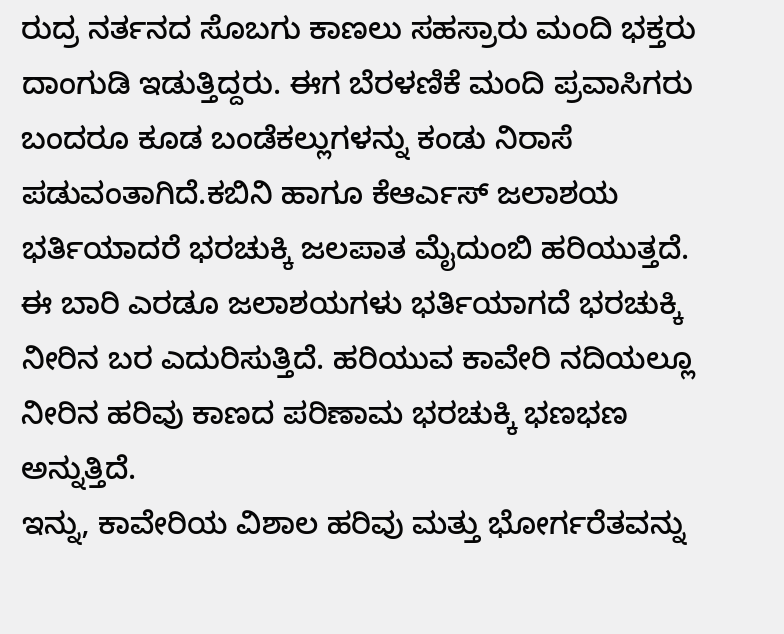ರುದ್ರ ನರ್ತನದ ಸೊಬಗು ಕಾಣಲು ಸಹಸ್ರಾರು ಮಂದಿ ಭಕ್ತರು ದಾಂಗುಡಿ ಇಡುತ್ತಿದ್ದರು. ಈಗ ಬೆರಳಣಿಕೆ ಮಂದಿ ಪ್ರವಾಸಿಗರು ಬಂದರೂ ಕೂಡ ಬಂಡೆಕಲ್ಲುಗಳನ್ನು ಕಂಡು ನಿರಾಸೆ ಪಡುವಂತಾಗಿದೆ.ಕಬಿನಿ ಹಾಗೂ ಕೆಆರ್ಎಸ್ ಜಲಾಶಯ ಭರ್ತಿಯಾದರೆ ಭರಚುಕ್ಕಿ ಜಲಪಾತ ಮೈದುಂಬಿ ಹರಿಯುತ್ತದೆ. ಈ ಬಾರಿ ಎರಡೂ ಜಲಾಶಯಗಳು ಭರ್ತಿಯಾಗದೆ ಭರಚುಕ್ಕಿ ನೀರಿನ ಬರ ಎದುರಿಸುತ್ತಿದೆ. ಹರಿಯುವ ಕಾವೇರಿ ನದಿಯಲ್ಲೂ ನೀರಿನ ಹರಿವು ಕಾಣದ ಪರಿಣಾಮ ಭರಚುಕ್ಕಿ ಭಣಭಣ ಅನ್ನುತ್ತಿದೆ.
ಇನ್ನು, ಕಾವೇರಿಯ ವಿಶಾಲ ಹರಿವು ಮತ್ತು ಭೋರ್ಗರೆತವನ್ನು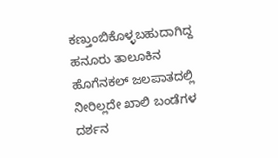ಕಣ್ತುಂಬಿಕೊಳ್ಳಬಹುದಾಗಿದ್ದ ಹನೂರು ತಾಲೂಕಿನ ಹೊಗೆನಕಲ್ ಜಲಪಾತದಲ್ಲಿ ನೀರಿಲ್ಲದೇ ಖಾಲಿ ಬಂಡೆಗಳ ದರ್ಶನ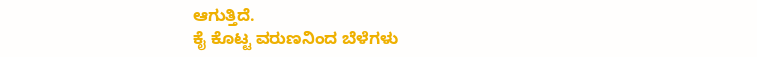ಆಗುತ್ತಿದೆ.
ಕೈ ಕೊಟ್ಟ ವರುಣನಿಂದ ಬೆಳೆಗಳು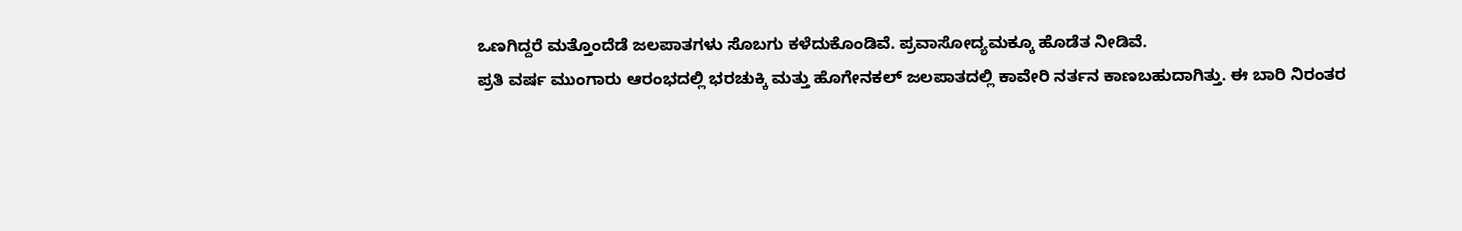ಒಣಗಿದ್ದರೆ ಮತ್ತೊಂದೆಡೆ ಜಲಪಾತಗಳು ಸೊಬಗು ಕಳೆದುಕೊಂಡಿವೆ. ಪ್ರವಾಸೋದ್ಯಮಕ್ಕೂ ಹೊಡೆತ ನೀಡಿವೆ.
ಪ್ರತಿ ವರ್ಷ ಮುಂಗಾರು ಆರಂಭದಲ್ಲಿ ಭರಚುಕ್ಕಿ ಮತ್ತು ಹೊಗೇನಕಲ್ ಜಲಪಾತದಲ್ಲಿ ಕಾವೇರಿ ನರ್ತನ ಕಾಣಬಹುದಾಗಿತ್ತು. ಈ ಬಾರಿ ನಿರಂತರ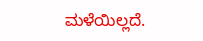ಮಳೆಯಿಲ್ಲದೆ.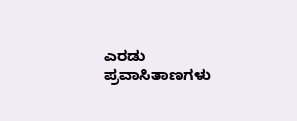ಎರಡು ಪ್ರವಾಸಿತಾಣಗಳು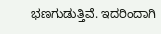ಭಣಗುಡುತ್ತಿವೆ. ಇದರಿಂದಾಗಿ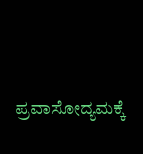ಪ್ರವಾಸೋದ್ಯಮಕ್ಕೆ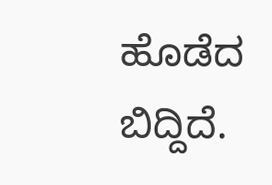ಹೊಡೆದ ಬಿದ್ದಿದೆ.